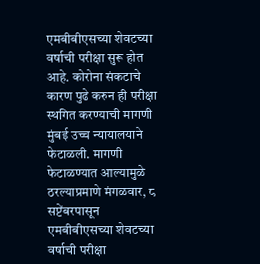एमबीबीएसच्या शेवटच्या वर्षाची परीक्षा सुरू होत आहे. कोरोना संकटाचे कारण पुढे करुन ही परीक्षा स्थगित करण्याची मागणी मुंबई उच्च न्यायालयाने फेटाळली. मागणी फेटाळण्यात आल्यामुळे ठरल्याप्रमाणे मंगळवार, ८ सप्टेंबरपासून एमबीबीएसच्या शेवटच्या वर्षाची परीक्षा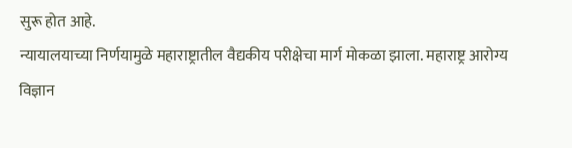सुरू होत आहे.
न्यायालयाच्या निर्णयामुळे महाराष्ट्रातील वैद्यकीय परीक्षेचा मार्ग मोकळा झाला. महाराष्ट्र आरोग्य विज्ञान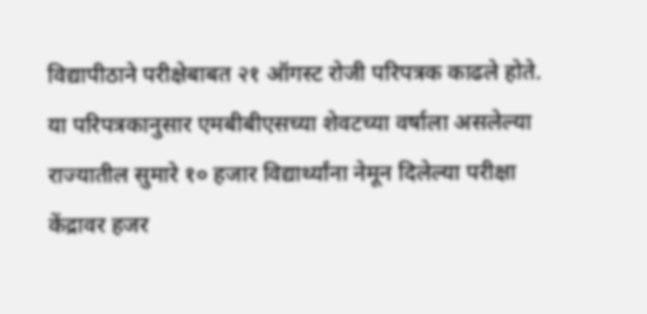विद्यापीठाने परीक्षेबाबत २१ ऑगस्ट रोजी परिपत्रक काढले होते. या परिपत्रकानुसार एमबीबीएसच्या शेवटच्या वर्षाला असलेल्या राज्यातील सुमारे १० हजार विद्यार्थ्यांना नेमून दिलेल्या परीक्षा केंद्रावर हजर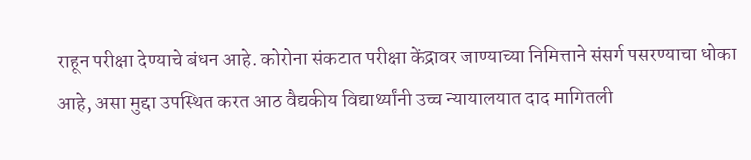राहून परीक्षा देण्याचे बंधन आहे. कोरोना संकटात परीक्षा केंद्रावर जाण्याच्या निमित्ताने संसर्ग पसरण्याचा धोका आहे, असा मुद्दा उपस्थित करत आठ वैद्यकीय विद्यार्थ्यांनी उच्च न्यायालयात दाद मागितली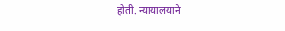होती. न्यायालयाने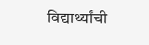विद्यार्थ्यांची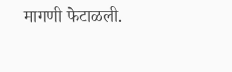मागणी फेटाळली.